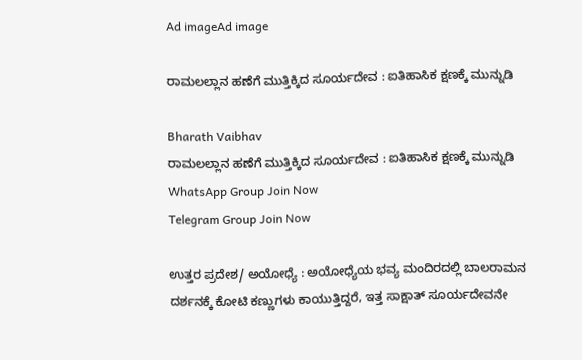Ad imageAd image

ರಾಮಲಲ್ಲಾನ ಹಣೆಗೆ ಮುತ್ತಿಕ್ಕಿದ ಸೂರ್ಯದೇವ : ಐತಿಹಾಸಿಕ ಕ್ಷಣಕ್ಕೆ ಮುನ್ನುಡಿ

Bharath Vaibhav
ರಾಮಲಲ್ಲಾನ ಹಣೆಗೆ ಮುತ್ತಿಕ್ಕಿದ ಸೂರ್ಯದೇವ : ಐತಿಹಾಸಿಕ ಕ್ಷಣಕ್ಕೆ ಮುನ್ನುಡಿ
WhatsApp Group Join Now
Telegram Group Join Now

ಉತ್ತರ ಪ್ರದೇಶ/ ಅಯೋಧ್ಯೆ : ಅಯೋಧ್ಯೆಯ ಭವ್ಯ ಮಂದಿರದಲ್ಲಿ ಬಾಲರಾಮನ ದರ್ಶನಕ್ಕೆ ಕೋಟಿ ಕಣ್ಣುಗಳು ಕಾಯುತ್ತಿದ್ದರೆ, ಇತ್ತ ಸಾಕ್ಷಾತ್ ಸೂರ್ಯದೇವನೇ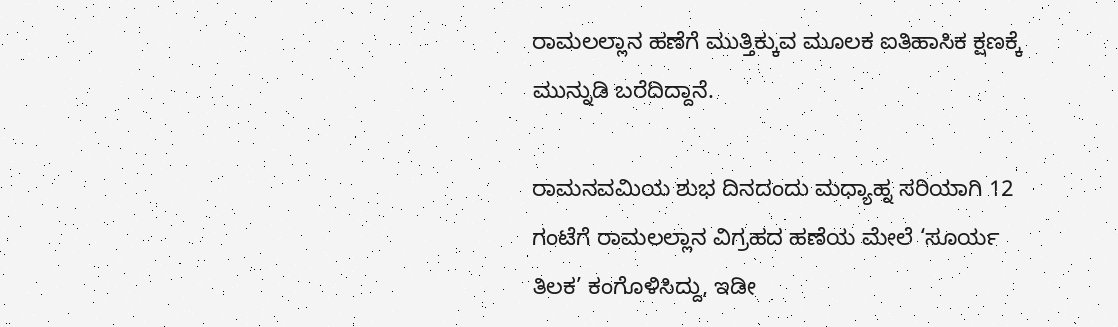ರಾಮಲಲ್ಲಾನ ಹಣೆಗೆ ಮುತ್ತಿಕ್ಕುವ ಮೂಲಕ ಐತಿಹಾಸಿಕ ಕ್ಷಣಕ್ಕೆ ಮುನ್ನುಡಿ ಬರೆದಿದ್ದಾನೆ.

ರಾಮನವಮಿಯ ಶುಭ ದಿನದಂದು ಮಧ್ಯಾಹ್ನ ಸರಿಯಾಗಿ 12 ಗಂಟೆಗೆ ರಾಮಲಲ್ಲಾನ ವಿಗ್ರಹದ ಹಣೆಯ ಮೇಲೆ ‘ಸೂರ್ಯ ತಿಲಕ’ ಕಂಗೊಳಿಸಿದ್ದು, ಇಡೀ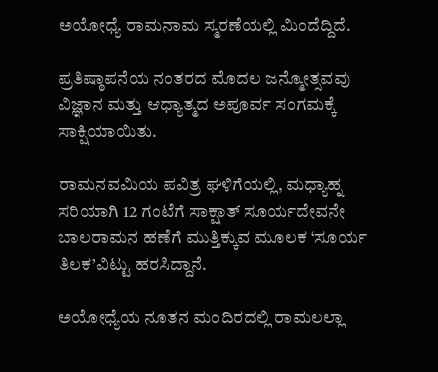ಅಯೋಧ್ಯೆ ರಾಮನಾಮ ಸ್ಮರಣೆಯಲ್ಲಿ ಮಿಂದೆದ್ದಿದೆ.

ಪ್ರತಿಷ್ಠಾಪನೆಯ ನಂತರದ ಮೊದಲ ಜನ್ಮೋತ್ಸವವು ವಿಜ್ಞಾನ ಮತ್ತು ಆಧ್ಯಾತ್ಮದ ಅಪೂರ್ವ ಸಂಗಮಕ್ಕೆ ಸಾಕ್ಷಿಯಾಯಿತು.

ರಾಮನವಮಿಯ ಪವಿತ್ರ ಘಳಿಗೆಯಲ್ಲಿ, ಮಧ್ಯಾಹ್ನ ಸರಿಯಾಗಿ 12 ಗಂಟೆಗೆ ಸಾಕ್ಷಾತ್ ಸೂರ್ಯದೇವನೇ ಬಾಲರಾಮನ ಹಣೆಗೆ ಮುತ್ತಿಕ್ಕುವ ಮೂಲಕ ‘ಸೂರ್ಯ ತಿಲಕ’ವಿಟ್ಟು ಹರಸಿದ್ದಾನೆ.

ಅಯೋಧ್ಯೆಯ ನೂತನ ಮಂದಿರದಲ್ಲಿ ರಾಮಲಲ್ಲಾ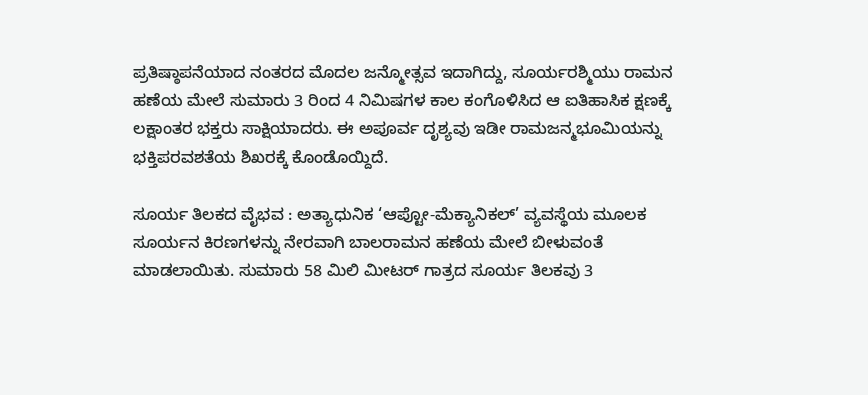ಪ್ರತಿಷ್ಠಾಪನೆಯಾದ ನಂತರದ ಮೊದಲ ಜನ್ಮೋತ್ಸವ ಇದಾಗಿದ್ದು, ಸೂರ್ಯರಶ್ಮಿಯು ರಾಮನ ಹಣೆಯ ಮೇಲೆ ಸುಮಾರು 3 ರಿಂದ 4 ನಿಮಿಷಗಳ ಕಾಲ ಕಂಗೊಳಿಸಿದ ಆ ಐತಿಹಾಸಿಕ ಕ್ಷಣಕ್ಕೆ ಲಕ್ಷಾಂತರ ಭಕ್ತರು ಸಾಕ್ಷಿಯಾದರು. ಈ ಅಪೂರ್ವ ದೃಶ್ಯವು ಇಡೀ ರಾಮಜನ್ಮಭೂಮಿಯನ್ನು ಭಕ್ತಿಪರವಶತೆಯ ಶಿಖರಕ್ಕೆ ಕೊಂಡೊಯ್ದಿದೆ.

ಸೂರ್ಯ ತಿಲಕದ ವೈಭವ : ಅತ್ಯಾಧುನಿಕ ‘ಆಪ್ಟೋ-ಮೆಕ್ಯಾನಿಕಲ್’ ವ್ಯವಸ್ಥೆಯ ಮೂಲಕ ಸೂರ್ಯನ ಕಿರಣಗಳನ್ನು ನೇರವಾಗಿ ಬಾಲರಾಮನ ಹಣೆಯ ಮೇಲೆ ಬೀಳುವಂತೆ ಮಾಡಲಾಯಿತು. ಸುಮಾರು 58 ಮಿಲಿ ಮೀಟರ್ ಗಾತ್ರದ ಸೂರ್ಯ ತಿಲಕವು 3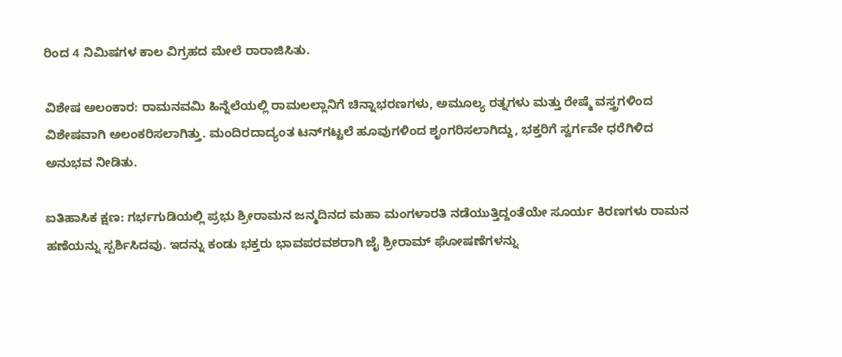ರಿಂದ 4 ನಿಮಿಷಗಳ ಕಾಲ ವಿಗ್ರಹದ ಮೇಲೆ ರಾರಾಜಿಸಿತು.

ವಿಶೇಷ ಅಲಂಕಾರ: ರಾಮನವಮಿ ಹಿನ್ನೆಲೆಯಲ್ಲಿ ರಾಮಲಲ್ಲಾನಿಗೆ ಚಿನ್ನಾಭರಣಗಳು, ಅಮೂಲ್ಯ ರತ್ನಗಳು ಮತ್ತು ರೇಷ್ಮೆ ವಸ್ತ್ರಗಳಿಂದ ವಿಶೇಷವಾಗಿ ಅಲಂಕರಿಸಲಾಗಿತ್ತು. ಮಂದಿರದಾದ್ಯಂತ ಟನ್‌ಗಟ್ಟಲೆ ಹೂವುಗಳಿಂದ ಶೃಂಗರಿಸಲಾಗಿದ್ದು, ಭಕ್ತರಿಗೆ ಸ್ವರ್ಗವೇ ಧರೆಗಿಳಿದ ಅನುಭವ ನೀಡಿತು.

ಐತಿಹಾಸಿಕ ಕ್ಷಣ: ಗರ್ಭಗುಡಿಯಲ್ಲಿ ಪ್ರಭು ಶ್ರೀರಾಮನ ಜನ್ಮದಿನದ ಮಹಾ ಮಂಗಳಾರತಿ ನಡೆಯುತ್ತಿದ್ದಂತೆಯೇ ಸೂರ್ಯ ಕಿರಣಗಳು ರಾಮನ ಹಣೆಯನ್ನು ಸ್ಪರ್ಶಿಸಿದವು. ಇದನ್ನು ಕಂಡು ಭಕ್ತರು ಭಾವಪರವಶರಾಗಿ ಜೈ ಶ್ರೀರಾಮ್ ಘೋಷಣೆಗಳನ್ನು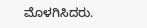ಮೊಳಗಿಸಿದರು.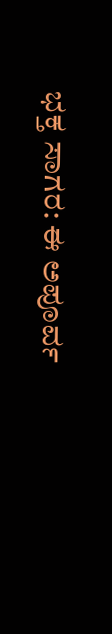ಭಕ್ತ ಸಾಗರ: ಈ ಅಪೂರ್ವ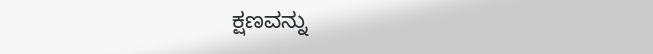ಕ್ಷಣವನ್ನು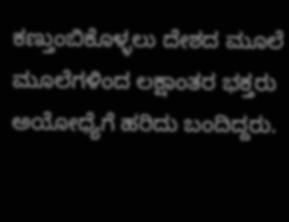ಕಣ್ತುಂಬಿಕೊಳ್ಳಲು ದೇಶದ ಮೂಲೆ ಮೂಲೆಗಳಿಂದ ಲಕ್ಷಾಂತರ ಭಕ್ತರು ಅಯೋಧ್ಯೆಗೆ ಹರಿದು ಬಂದಿದ್ದರು.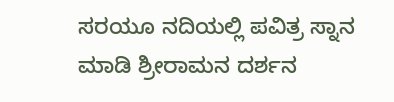ಸರಯೂ ನದಿಯಲ್ಲಿ ಪವಿತ್ರ ಸ್ನಾನ ಮಾಡಿ ಶ್ರೀರಾಮನ ದರ್ಶನ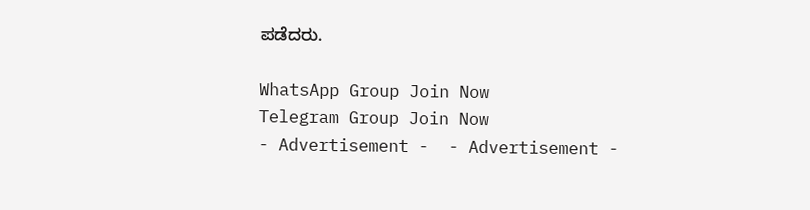ಪಡೆದರು.

WhatsApp Group Join Now
Telegram Group Join Now
- Advertisement -  - Advertisement -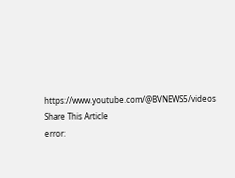https://www.youtube.com/@BVNEWS5/videos
Share This Article
error: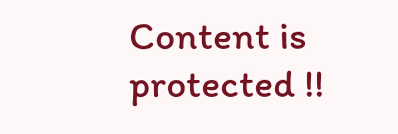Content is protected !!